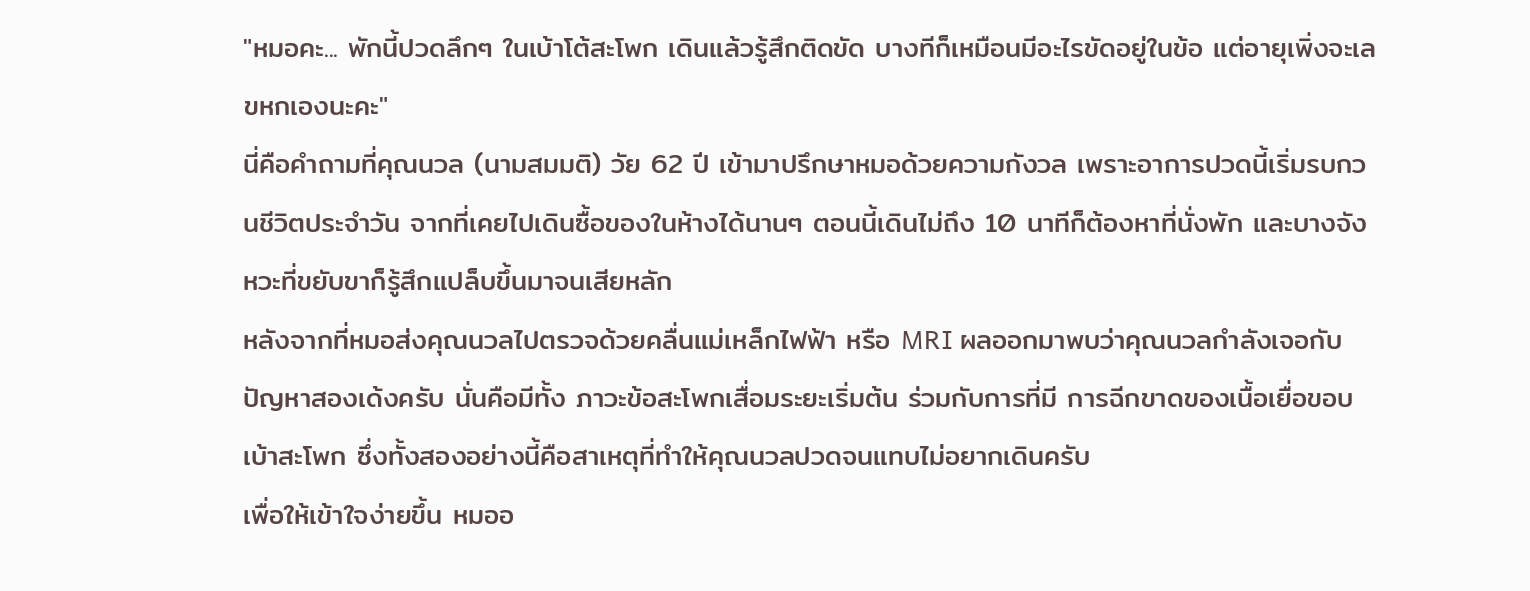"หมอคะ... พักนี้ปวดลึกๆ ในเบ้าโต้สะโพก เดินแล้วรู้สึกติดขัด บางทีก็เหมือนมีอะไรขัดอยู่ในข้อ แต่อายุเพิ่งจะเลขหกเองนะคะ"
นี่คือคำถามที่คุณนวล (นามสมมติ) วัย 62 ปี เข้ามาปรึกษาหมอด้วยความกังวล เพราะอาการปวดนี้เริ่มรบกวนชีวิตประจำวัน จากที่เคยไปเดินซื้อของในห้างได้นานๆ ตอนนี้เดินไม่ถึง 10 นาทีก็ต้องหาที่นั่งพัก และบางจังหวะที่ขยับขาก็รู้สึกแปล็บขึ้นมาจนเสียหลัก
หลังจากที่หมอส่งคุณนวลไปตรวจด้วยคลื่นแม่เหล็กไฟฟ้า หรือ MRI ผลออกมาพบว่าคุณนวลกำลังเจอกับปัญหาสองเด้งครับ นั่นคือมีทั้ง ภาวะข้อสะโพกเสื่อมระยะเริ่มต้น ร่วมกับการที่มี การฉีกขาดของเนื้อเยื่อขอบเบ้าสะโพก ซึ่งทั้งสองอย่างนี้คือสาเหตุที่ทำให้คุณนวลปวดจนแทบไม่อยากเดินครับ
เพื่อให้เข้าใจง่ายขึ้น หมออ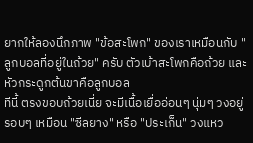ยากให้ลองนึกภาพ "ข้อสะโพก" ของเราเหมือนกับ "ลูกบอลที่อยู่ในถ้วย" ครับ ตัวเบ้าสะโพกคือถ้วย และหัวกระดูกต้นขาคือลูกบอล
ทีนี้ ตรงขอบถ้วยเนี่ย จะมีเนื้อเยื่ออ่อนๆ นุ่มๆ วงอยู่รอบๆ เหมือน "ซีลยาง" หรือ "ประเก็น" วงแหว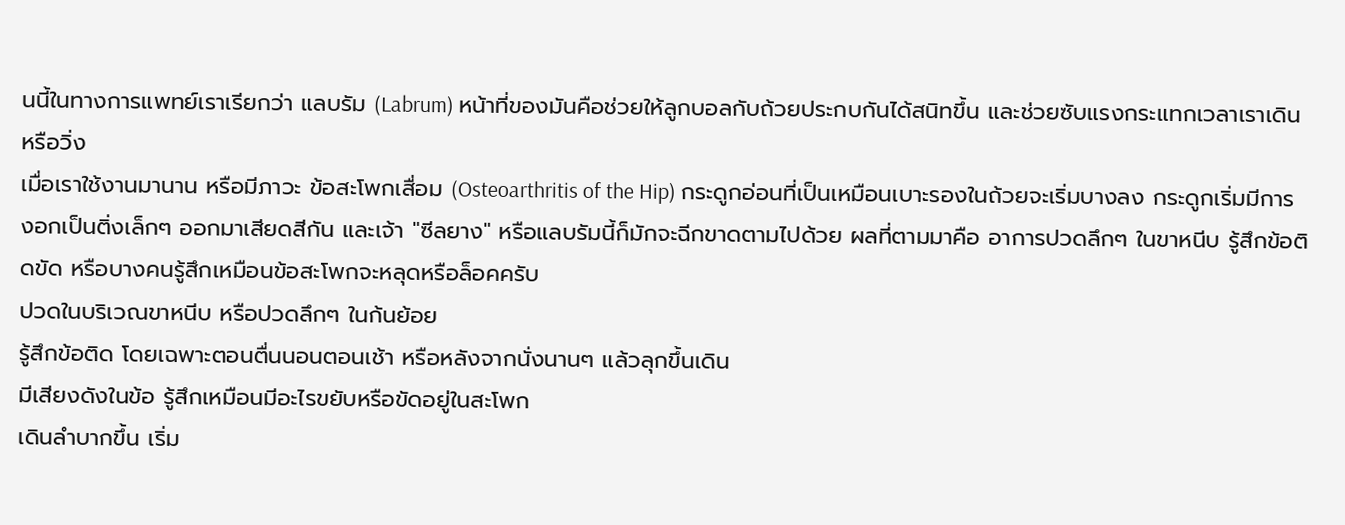นนี้ในทางการแพทย์เราเรียกว่า แลบรัม (Labrum) หน้าที่ของมันคือช่วยให้ลูกบอลกับถ้วยประกบกันได้สนิทขึ้น และช่วยซับแรงกระแทกเวลาเราเดินหรือวิ่ง
เมื่อเราใช้งานมานาน หรือมีภาวะ ข้อสะโพกเสื่อม (Osteoarthritis of the Hip) กระดูกอ่อนที่เป็นเหมือนเบาะรองในถ้วยจะเริ่มบางลง กระดูกเริ่มมีการงอกเป็นติ่งเล็กๆ ออกมาเสียดสีกัน และเจ้า "ซีลยาง" หรือแลบรัมนี้ก็มักจะฉีกขาดตามไปด้วย ผลที่ตามมาคือ อาการปวดลึกๆ ในขาหนีบ รู้สึกข้อติดขัด หรือบางคนรู้สึกเหมือนข้อสะโพกจะหลุดหรือล็อคครับ
ปวดในบริเวณขาหนีบ หรือปวดลึกๆ ในก้นย้อย
รู้สึกข้อติด โดยเฉพาะตอนตื่นนอนตอนเช้า หรือหลังจากนั่งนานๆ แล้วลุกขึ้นเดิน
มีเสียงดังในข้อ รู้สึกเหมือนมีอะไรขยับหรือขัดอยู่ในสะโพก
เดินลำบากขึ้น เริ่ม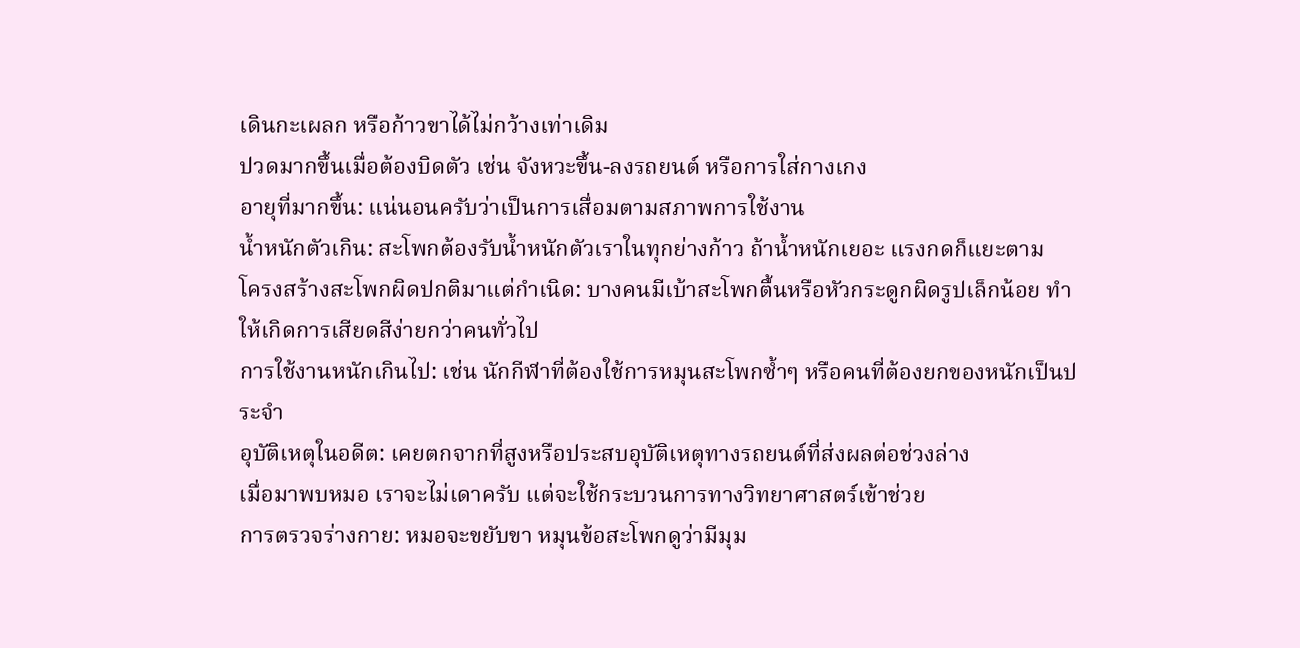เดินกะเผลก หรือก้าวขาได้ไม่กว้างเท่าเดิม
ปวดมากขึ้นเมื่อต้องบิดตัว เช่น จังหวะขึ้น-ลงรถยนต์ หรือการใส่กางเกง
อายุที่มากขึ้น: แน่นอนครับว่าเป็นการเสื่อมตามสภาพการใช้งาน
น้ำหนักตัวเกิน: สะโพกต้องรับน้ำหนักตัวเราในทุกย่างก้าว ถ้าน้ำหนักเยอะ แรงกดก็แยะตาม
โครงสร้างสะโพกผิดปกติมาแต่กำเนิด: บางคนมีเบ้าสะโพกตื้นหรือหัวกระดูกผิดรูปเล็กน้อย ทำให้เกิดการเสียดสีง่ายกว่าคนทั่วไป
การใช้งานหนักเกินไป: เช่น นักกีฬาที่ต้องใช้การหมุนสะโพกซ้ำๆ หรือคนที่ต้องยกของหนักเป็นประจำ
อุบัติเหตุในอดีต: เคยตกจากที่สูงหรือประสบอุบัติเหตุทางรถยนต์ที่ส่งผลต่อช่วงล่าง
เมื่อมาพบหมอ เราจะไม่เดาครับ แต่จะใช้กระบวนการทางวิทยาศาสตร์เข้าช่วย
การตรวจร่างกาย: หมอจะขยับขา หมุนข้อสะโพกดูว่ามีมุม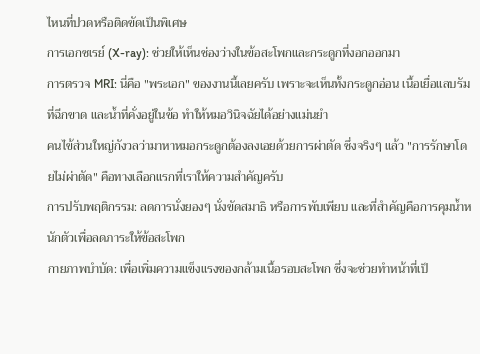ไหนที่ปวดหรือติดขัดเป็นพิเศษ
การเอกซเรย์ (X-ray): ช่วยให้เห็นช่องว่างในข้อสะโพกและกระดูกที่งอกออกมา
การตรวจ MRI: นี่คือ "พระเอก" ของงานนี้เลยครับ เพราะจะเห็นทั้งกระดูกอ่อน เนื้อเยื่อแลบรัมที่ฉีกขาด และน้ำที่คั่งอยู่ในข้อ ทำให้หมอวินิจฉัยได้อย่างแม่นยำ
คนไข้ส่วนใหญ่กังวลว่ามาหาหมอกระดูกต้องลงเอยด้วยการผ่าตัด ซึ่งจริงๆ แล้ว "การรักษาโดยไม่ผ่าตัด" คือทางเลือกแรกที่เราให้ความสำคัญครับ
การปรับพฤติกรรม: ลดการนั่งยองๆ นั่งขัดสมาธิ หรือการพับเพียบ และที่สำคัญคือการคุมน้ำหนักตัวเพื่อลดภาระให้ข้อสะโพก
กายภาพบำบัด: เพื่อเพิ่มความแข็งแรงของกล้ามเนื้อรอบสะโพก ซึ่งจะช่วยทำหน้าที่เป็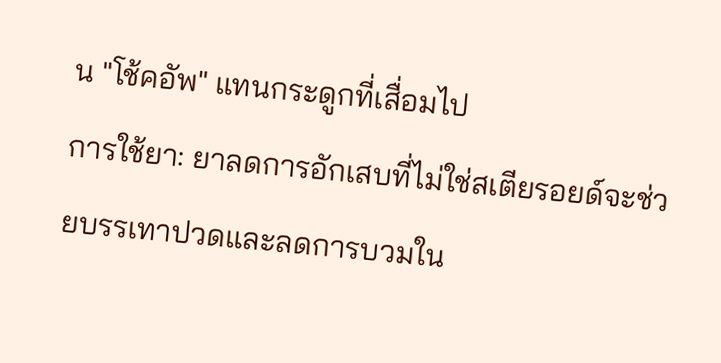น "โช้คอัพ" แทนกระดูกที่เสื่อมไป
การใช้ยา: ยาลดการอักเสบที่ไม่ใช่สเตียรอยด์จะช่วยบรรเทาปวดและลดการบวมใน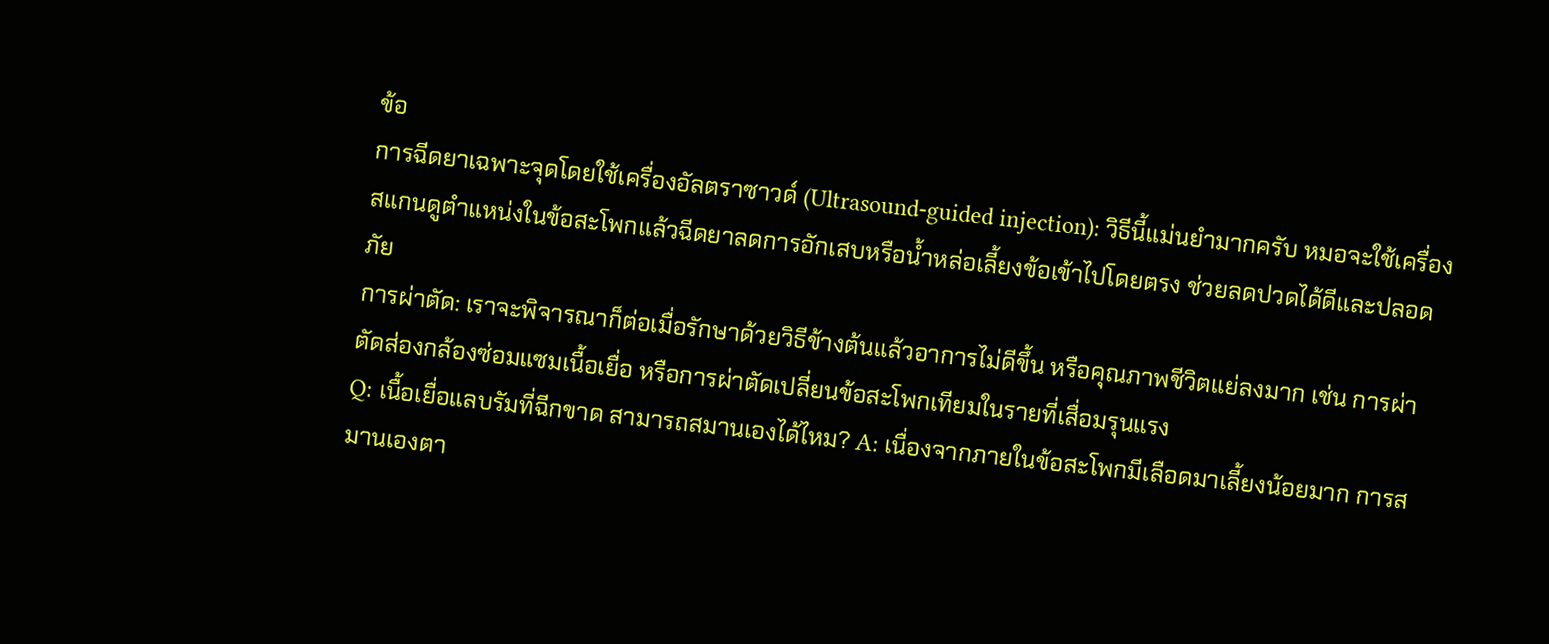ข้อ
การฉีดยาเฉพาะจุดโดยใช้เครื่องอัลตราซาวด์ (Ultrasound-guided injection): วิธีนี้แม่นยำมากครับ หมอจะใช้เครื่องสแกนดูตำแหน่งในข้อสะโพกแล้วฉีดยาลดการอักเสบหรือน้ำหล่อเลี้ยงข้อเข้าไปโดยตรง ช่วยลดปวดได้ดีและปลอดภัย
การผ่าตัด: เราจะพิจารณาก็ต่อเมื่อรักษาด้วยวิธีข้างต้นแล้วอาการไม่ดีขึ้น หรือคุณภาพชีวิตแย่ลงมาก เช่น การผ่าตัดส่องกล้องซ่อมแซมเนื้อเยื่อ หรือการผ่าตัดเปลี่ยนข้อสะโพกเทียมในรายที่เสื่อมรุนแรง
Q: เนื้อเยื่อแลบรัมที่ฉีกขาด สามารถสมานเองได้ไหม? A: เนื่องจากภายในข้อสะโพกมีเลือดมาเลี้ยงน้อยมาก การสมานเองตา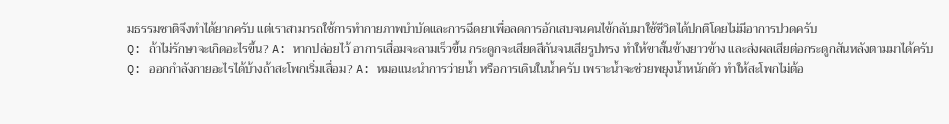มธรรมชาติจึงทำได้ยากครับ แต่เราสามารถใช้การทำกายภาพบำบัดและการฉีดยาเพื่อลดการอักเสบจนคนไข้กลับมาใช้ชีวิตได้ปกติโดยไม่มีอาการปวดครับ
Q: ถ้าไม่รักษาจะเกิดอะไรขึ้น? A: หากปล่อยไว้ อาการเสื่อมจะลามเร็วขึ้น กระดูกจะเสียดสีกันจนเสียรูปทรง ทำให้ขาสั้นข้างยาวข้าง และส่งผลเสียต่อกระดูกสันหลังตามมาได้ครับ
Q: ออกกำลังกายอะไรได้บ้างถ้าสะโพกเริ่มเสื่อม? A: หมอแนะนำการว่ายน้ำ หรือการเดินในน้ำครับ เพราะน้ำจะช่วยพยุงน้ำหนักตัว ทำให้สะโพกไม่ต้อ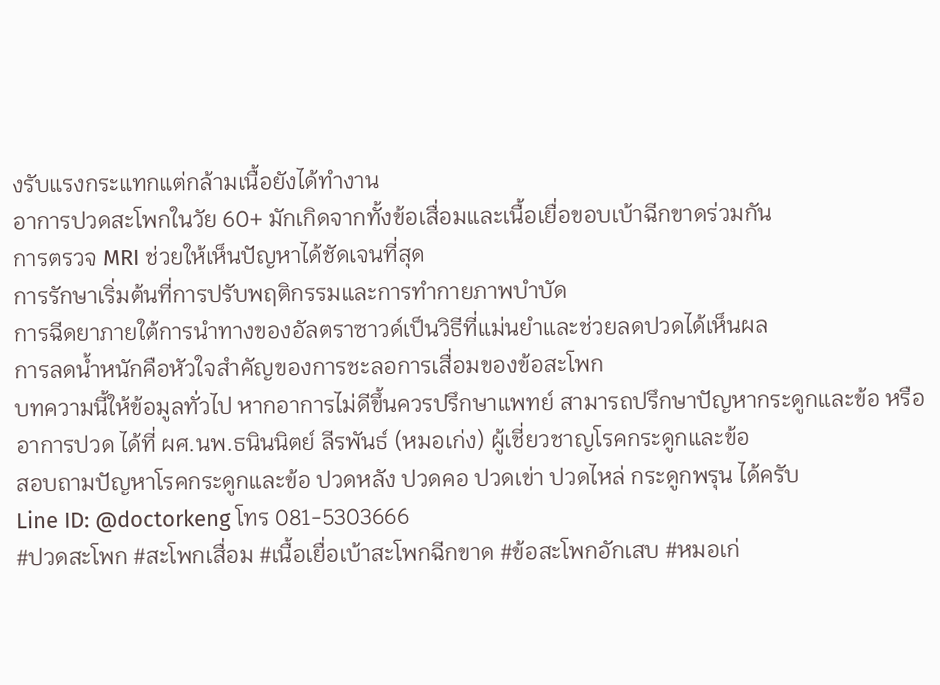งรับแรงกระแทกแต่กล้ามเนื้อยังได้ทำงาน
อาการปวดสะโพกในวัย 60+ มักเกิดจากทั้งข้อเสื่อมและเนื้อเยื่อขอบเบ้าฉีกขาดร่วมกัน
การตรวจ MRI ช่วยให้เห็นปัญหาได้ชัดเจนที่สุด
การรักษาเริ่มต้นที่การปรับพฤติกรรมและการทำกายภาพบำบัด
การฉีดยาภายใต้การนำทางของอัลตราซาวด์เป็นวิธีที่แม่นยำและช่วยลดปวดได้เห็นผล
การลดน้ำหนักคือหัวใจสำคัญของการชะลอการเสื่อมของข้อสะโพก
บทความนี้ให้ข้อมูลทั่วไป หากอาการไม่ดีขึ้นควรปรึกษาแพทย์ สามารถปรึกษาปัญหากระดูกและข้อ หรืออาการปวด ได้ที่ ผศ.นพ.ธนินนิตย์ ลีรพันธ์ (หมอเก่ง) ผู้เชี่ยวชาญโรคกระดูกและข้อ
สอบถามปัญหาโรคกระดูกและข้อ ปวดหลัง ปวดคอ ปวดเข่า ปวดไหล่ กระดูกพรุน ได้ครับ
Line ID: @doctorkeng โทร 081-5303666
#ปวดสะโพก #สะโพกเสื่อม #เนื้อเยื่อเบ้าสะโพกฉีกขาด #ข้อสะโพกอักเสบ #หมอเก่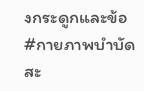งกระดูกและข้อ #กายภาพบำบัดสะ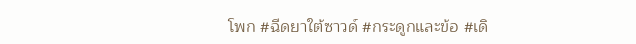โพก #ฉีดยาใต้ซาวด์ #กระดูกและข้อ #เดิ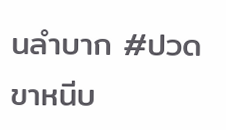นลำบาก #ปวดขาหนีบ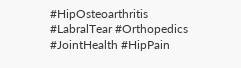#HipOsteoarthritis #LabralTear #Orthopedics #JointHealth #HipPain